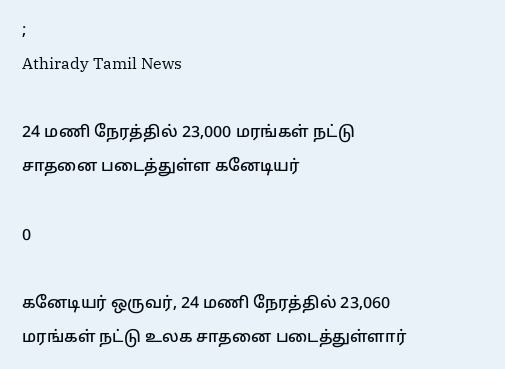;
Athirady Tamil News

24 மணி நேரத்தில் 23,000 மரங்கள் நட்டு சாதனை படைத்துள்ள கனேடியர்

0

கனேடியர் ஒருவர், 24 மணி நேரத்தில் 23,060 மரங்கள் நட்டு உலக சாதனை படைத்துள்ளார்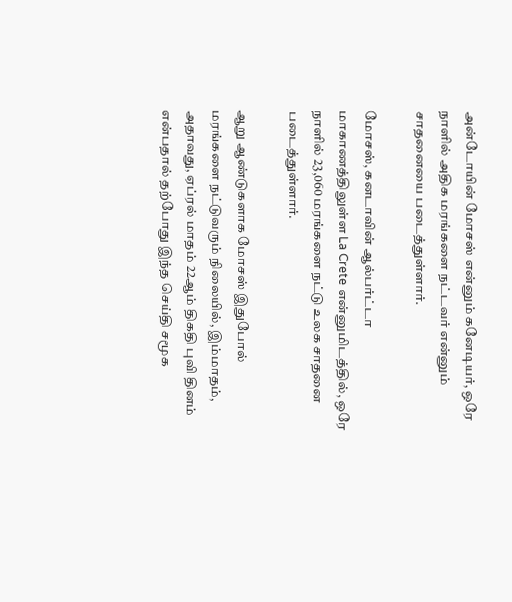அன்டோயின் மோசஸ் என்னும் கனேடியர், ஒரே நாளில் அதிக மரங்களை நட்டவர் என்னும் சாதனையை படைத்துள்ளார்.

மோசஸ், கனடாவின் ஆல்பர்ட்டா மாகாணத்திலுள்ள La Crete என்னுமிடத்தில், ஒரே நாளில் 23,060 மரங்களை நட்டு உலக சாதனை படைத்துள்ளார்.

ஆறு ஆண்டுகளாக மோசஸ் இதுபோல் மரங்களை நட்டுவரும் நிலையில், இம்மாதம், அதாவது, ஏப்ரல் மாதம் 22ஆம் திகதி புவி தினம் என்பதால் தற்போது இந்த செய்தி சமூக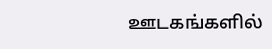ஊடகங்களில்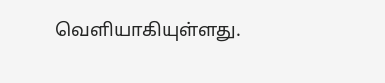வெளியாகியுள்ளது.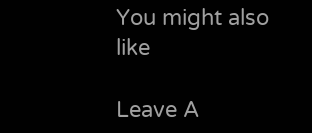You might also like

Leave A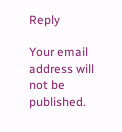Reply

Your email address will not be published.